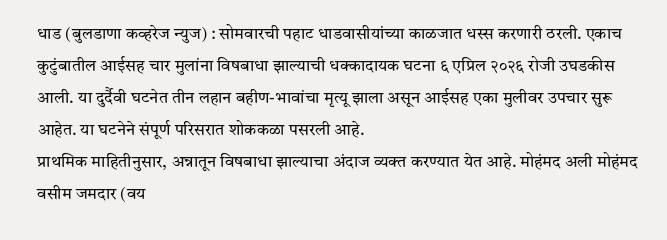धाड (बुलडाणा कव्हरेज न्युज) : सोमवारची पहाट धाडवासीयांच्या काळजात धस्स करणारी ठरली. एकाच कुटुंबातील आईसह चार मुलांना विषबाधा झाल्याची धक्कादायक घटना ६ एप्रिल २०२६ रोजी उघडकीस आली. या दुर्दैवी घटनेत तीन लहान बहीण-भावांचा मृत्यू झाला असून आईसह एका मुलीवर उपचार सुरू आहेत. या घटनेने संपूर्ण परिसरात शोककळा पसरली आहे.
प्राथमिक माहितीनुसार, अन्नातून विषबाधा झाल्याचा अंदाज व्यक्त करण्यात येत आहे. मोहंमद अली मोहंमद वसीम जमदार (वय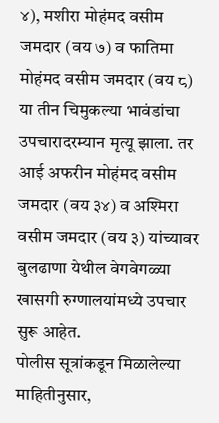४), मशीरा मोहंमद वसीम जमदार (वय ७) व फातिमा मोहंमद वसीम जमदार (वय ८) या तीन चिमुकल्या भावंडांचा उपचारादरम्यान मृत्यू झाला. तर आई अफरीन मोहंमद वसीम जमदार (वय ३४) व अश्मिरा वसीम जमदार (वय ३) यांच्यावर बुलढाणा येथील वेगवेगळ्या खासगी रुग्णालयांमध्ये उपचार सुरू आहेत.
पोलीस सूत्रांकडून मिळालेल्या माहितीनुसार,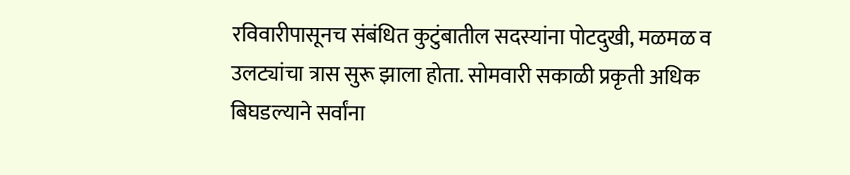रविवारीपासूनच संबंधित कुटुंबातील सदस्यांना पोटदुखी, मळमळ व उलट्यांचा त्रास सुरू झाला होता. सोमवारी सकाळी प्रकृती अधिक बिघडल्याने सर्वांना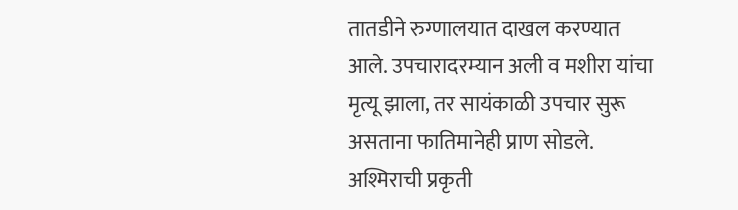तातडीने रुग्णालयात दाखल करण्यात आले. उपचारादरम्यान अली व मशीरा यांचा मृत्यू झाला, तर सायंकाळी उपचार सुरू असताना फातिमानेही प्राण सोडले. अश्मिराची प्रकृती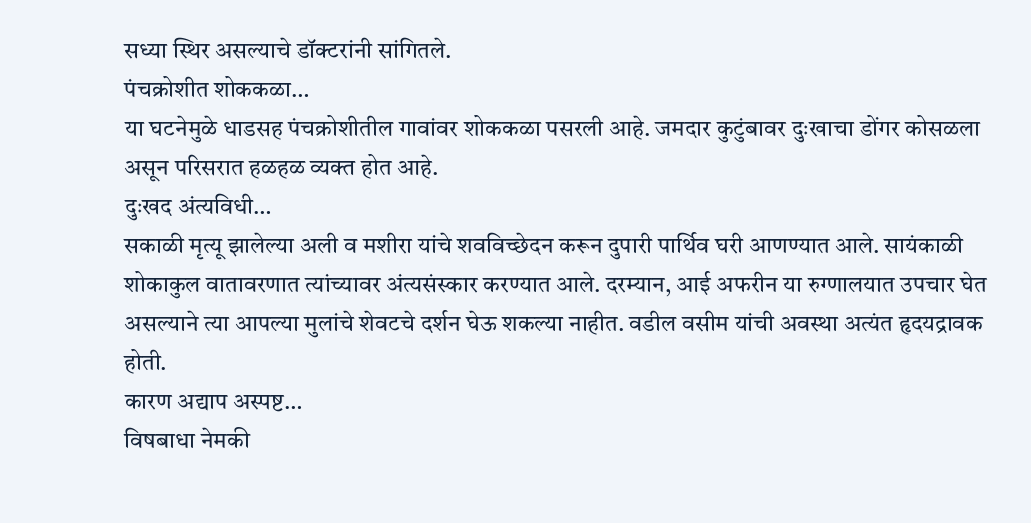सध्या स्थिर असल्याचे डॉक्टरांनी सांगितले.
पंचक्रोशीत शोककळा…
या घटनेमुळे धाडसह पंचक्रोशीतील गावांवर शोककळा पसरली आहे. जमदार कुटुंबावर दुःखाचा डोंगर कोसळला असून परिसरात हळहळ व्यक्त होत आहे.
दुःखद अंत्यविधी…
सकाळी मृत्यू झालेल्या अली व मशीरा यांचे शवविच्छेदन करून दुपारी पार्थिव घरी आणण्यात आले. सायंकाळी शोकाकुल वातावरणात त्यांच्यावर अंत्यसंस्कार करण्यात आले. दरम्यान, आई अफरीन या रुग्णालयात उपचार घेत असल्याने त्या आपल्या मुलांचे शेवटचे दर्शन घेऊ शकल्या नाहीत. वडील वसीम यांची अवस्था अत्यंत हृदयद्रावक होती.
कारण अद्याप अस्पष्ट…
विषबाधा नेमकी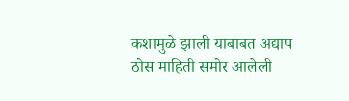कशामुळे झाली याबाबत अद्याप ठोस माहिती समोर आलेली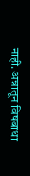नाही. अन्नातून विषबाधा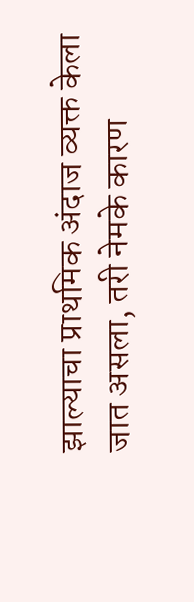झाल्याचा प्राथमिक अंदाज व्यक्त केला जात असला, तरी नेमके कारण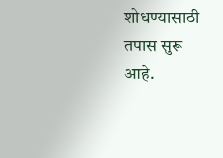शोधण्यासाठी तपास सुरू आहे.